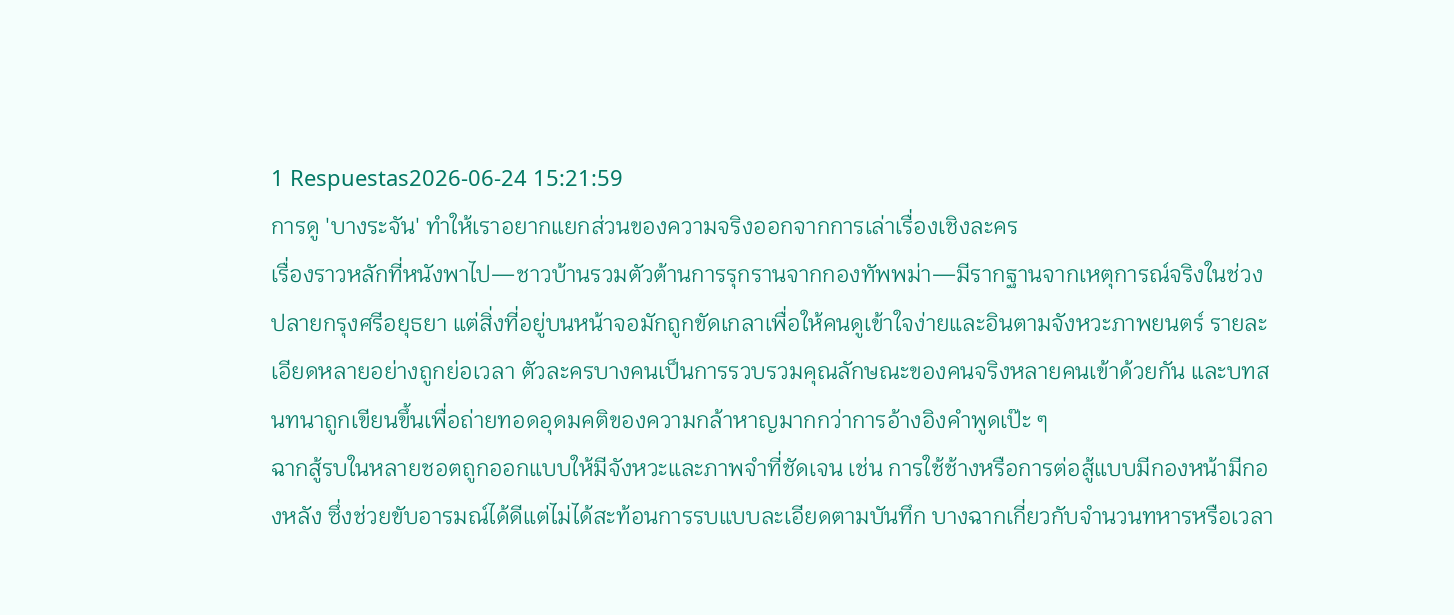1 Respuestas2026-06-24 15:21:59
การดู 'บางระจัน' ทำให้เราอยากแยกส่วนของความจริงออกจากการเล่าเรื่องเชิงละคร
เรื่องราวหลักที่หนังพาไป—ชาวบ้านรวมตัวต้านการรุกรานจากกองทัพพม่า—มีรากฐานจากเหตุการณ์จริงในช่วงปลายกรุงศรีอยุธยา แต่สิ่งที่อยู่บนหน้าจอมักถูกขัดเกลาเพื่อให้คนดูเข้าใจง่ายและอินตามจังหวะภาพยนตร์ รายละเอียดหลายอย่างถูกย่อเวลา ตัวละครบางคนเป็นการรวบรวมคุณลักษณะของคนจริงหลายคนเข้าด้วยกัน และบทสนทนาถูกเขียนขึ้นเพื่อถ่ายทอดอุดมคติของความกล้าหาญมากกว่าการอ้างอิงคำพูดเป๊ะ ๆ
ฉากสู้รบในหลายชอตถูกออกแบบให้มีจังหวะและภาพจำที่ชัดเจน เช่น การใช้ช้างหรือการต่อสู้แบบมีกองหน้ามีกองหลัง ซึ่งช่วยขับอารมณ์ได้ดีแต่ไม่ได้สะท้อนการรบแบบละเอียดตามบันทึก บางฉากเกี่ยวกับจำนวนทหารหรือเวลา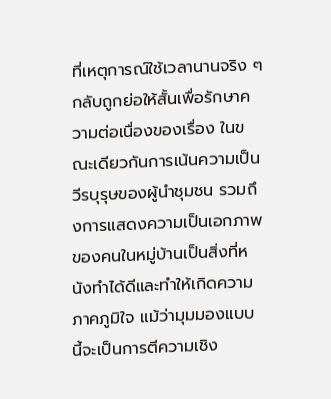ที่เหตุการณ์ใช้เวลานานจริง ๆ กลับถูกย่อให้สั้นเพื่อรักษาความต่อเนื่องของเรื่อง ในขณะเดียวกันการเน้นความเป็นวีรบุรุษของผู้นำชุมชน รวมถึงการแสดงความเป็นเอกภาพของคนในหมู่บ้านเป็นสิ่งที่หนังทำได้ดีและทำให้เกิดความภาคภูมิใจ แม้ว่ามุมมองแบบนี้จะเป็นการตีความเชิง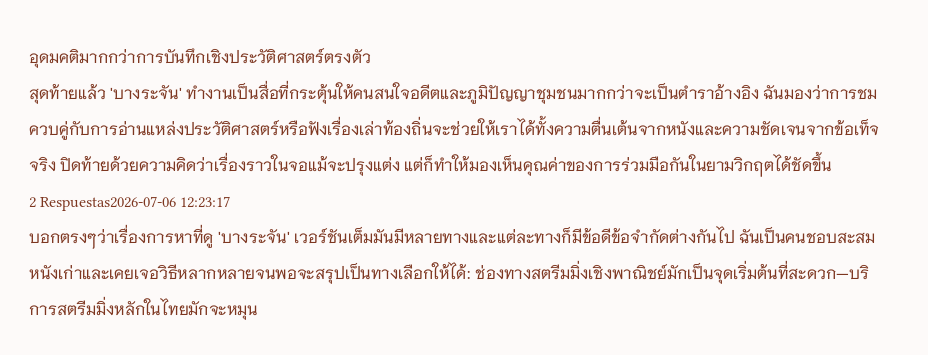อุดมคติมากกว่าการบันทึกเชิงประวัติศาสตร์ตรงตัว
สุดท้ายแล้ว 'บางระจัน' ทำงานเป็นสื่อที่กระตุ้นให้คนสนใจอดีตและภูมิปัญญาชุมชนมากกว่าจะเป็นตำราอ้างอิง ฉันมองว่าการชมควบคู่กับการอ่านแหล่งประวัติศาสตร์หรือฟังเรื่องเล่าท้องถิ่นจะช่วยให้เราได้ทั้งความตื่นเต้นจากหนังและความชัดเจนจากข้อเท็จจริง ปิดท้ายด้วยความคิดว่าเรื่องราวในจอแม้จะปรุงแต่ง แต่ก็ทำให้มองเห็นคุณค่าของการร่วมมือกันในยามวิกฤตได้ชัดขึ้น
2 Respuestas2026-07-06 12:23:17
บอกตรงๆว่าเรื่องการหาที่ดู 'บางระจัน' เวอร์ชันเต็มมันมีหลายทางและแต่ละทางก็มีข้อดีข้อจำกัดต่างกันไป ฉันเป็นคนชอบสะสมหนังเก่าและเคยเจอวิธีหลากหลายจนพอจะสรุปเป็นทางเลือกให้ได้: ช่องทางสตรีมมิ่งเชิงพาณิชย์มักเป็นจุดเริ่มต้นที่สะดวก—บริการสตรีมมิ่งหลักในไทยมักจะหมุน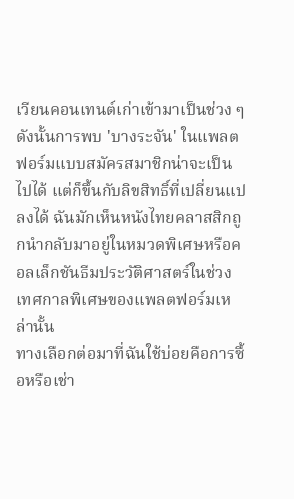เวียนคอนเทนต์เก่าเข้ามาเป็นช่วง ๆ ดังนั้นการพบ 'บางระจัน' ในแพลตฟอร์มแบบสมัครสมาชิกน่าจะเป็นไปได้ แต่ก็ขึ้นกับลิขสิทธิ์ที่เปลี่ยนแปลงได้ ฉันมักเห็นหนังไทยคลาสสิกถูกนำกลับมาอยู่ในหมวดพิเศษหรือคอลเล็กชันธีมประวัติศาสตร์ในช่วงเทศกาลพิเศษของแพลตฟอร์มเหล่านั้น
ทางเลือกต่อมาที่ฉันใช้บ่อยคือการซื้อหรือเช่า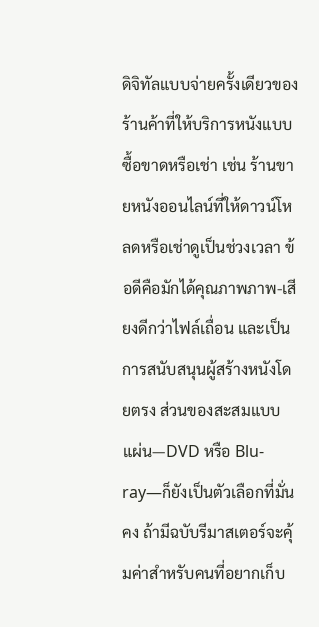ดิจิทัลแบบจ่ายครั้งเดียวของร้านค้าที่ให้บริการหนังแบบซื้อขาดหรือเช่า เช่น ร้านขายหนังออนไลน์ที่ให้ดาวน์โหลดหรือเช่าดูเป็นช่วงเวลา ข้อดีคือมักได้คุณภาพภาพ-เสียงดีกว่าไฟล์เถื่อน และเป็นการสนับสนุนผู้สร้างหนังโดยตรง ส่วนของสะสมแบบแผ่น—DVD หรือ Blu-ray—ก็ยังเป็นตัวเลือกที่มั่นคง ถ้ามีฉบับรีมาสเตอร์จะคุ้มค่าสำหรับคนที่อยากเก็บ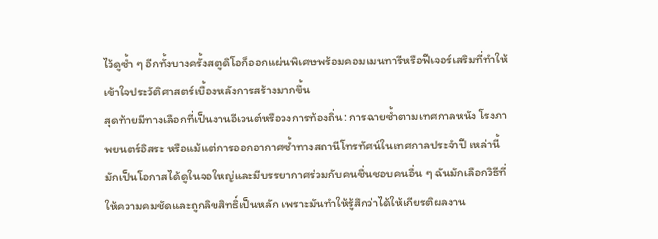ไว้ดูซ้ำ ๆ อีกทั้งบางครั้งสตูดิโอก็ออกแผ่นพิเศษพร้อมคอมเมนทารีหรือฟีเจอร์เสริมที่ทำให้เข้าใจประวัติศาสตร์เบื้องหลังการสร้างมากขึ้น
สุดท้ายมีทางเลือกที่เป็นงานอีเวนต์หรือวงการท้องถิ่น: การฉายซ้ำตามเทศกาลหนัง โรงภาพยนตร์อิสระ หรือแม้แต่การออกอากาศซ้ำทางสถานีโทรทัศน์ในเทศกาลประจำปี เหล่านี้มักเป็นโอกาสได้ดูในจอใหญ่และมีบรรยากาศร่วมกับคนชื่นชอบคนอื่น ๆ ฉันมักเลือกวิธีที่ให้ความคมชัดและถูกลิขสิทธิ์เป็นหลัก เพราะมันทำให้รู้สึกว่าได้ให้เกียรติผลงาน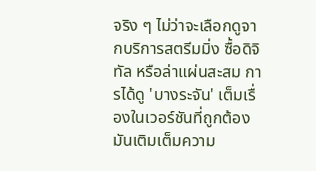จริง ๆ ไม่ว่าจะเลือกดูจากบริการสตรีมมิ่ง ซื้อดิจิทัล หรือล่าแผ่นสะสม การได้ดู 'บางระจัน' เต็มเรื่องในเวอร์ชันที่ถูกต้องมันเติมเต็มความ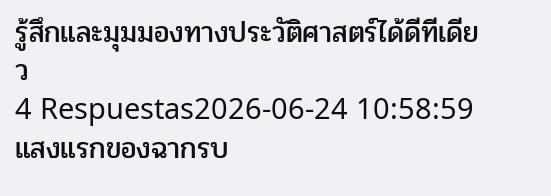รู้สึกและมุมมองทางประวัติศาสตร์ได้ดีทีเดียว
4 Respuestas2026-06-24 10:58:59
แสงแรกของฉากรบ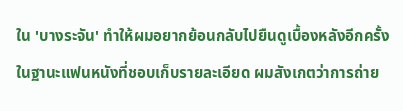ใน 'บางระจัน' ทำให้ผมอยากย้อนกลับไปยืนดูเบื้องหลังอีกครั้ง
ในฐานะแฟนหนังที่ชอบเก็บรายละเอียด ผมสังเกตว่าการถ่าย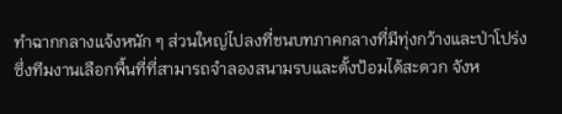ทำฉากกลางแจ้งหนัก ๆ ส่วนใหญ่ไปลงที่ชนบทภาคกลางที่มีทุ่งกว้างและป่าโปร่ง ซึ่งทีมงานเลือกพื้นที่ที่สามารถจำลองสนามรบและตั้งป้อมได้สะดวก จังห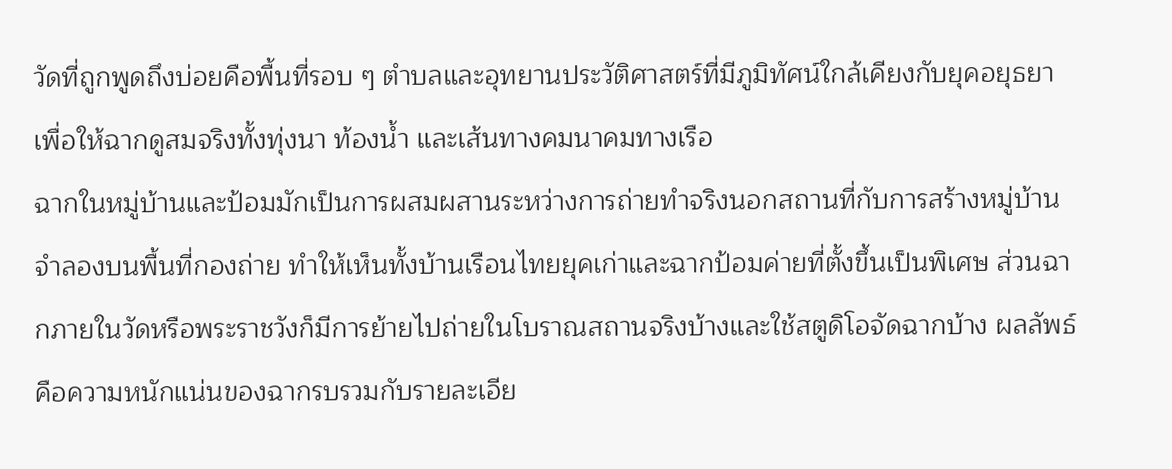วัดที่ถูกพูดถึงบ่อยคือพื้นที่รอบ ๆ ตำบลและอุทยานประวัติศาสตร์ที่มีภูมิทัศน์ใกล้เคียงกับยุคอยุธยา เพื่อให้ฉากดูสมจริงทั้งทุ่งนา ท้องน้ำ และเส้นทางคมนาคมทางเรือ
ฉากในหมู่บ้านและป้อมมักเป็นการผสมผสานระหว่างการถ่ายทำจริงนอกสถานที่กับการสร้างหมู่บ้านจำลองบนพื้นที่กองถ่าย ทำให้เห็นทั้งบ้านเรือนไทยยุคเก่าและฉากป้อมค่ายที่ตั้งขึ้นเป็นพิเศษ ส่วนฉากภายในวัดหรือพระราชวังก็มีการย้ายไปถ่ายในโบราณสถานจริงบ้างและใช้สตูดิโอจัดฉากบ้าง ผลลัพธ์คือความหนักแน่นของฉากรบรวมกับรายละเอีย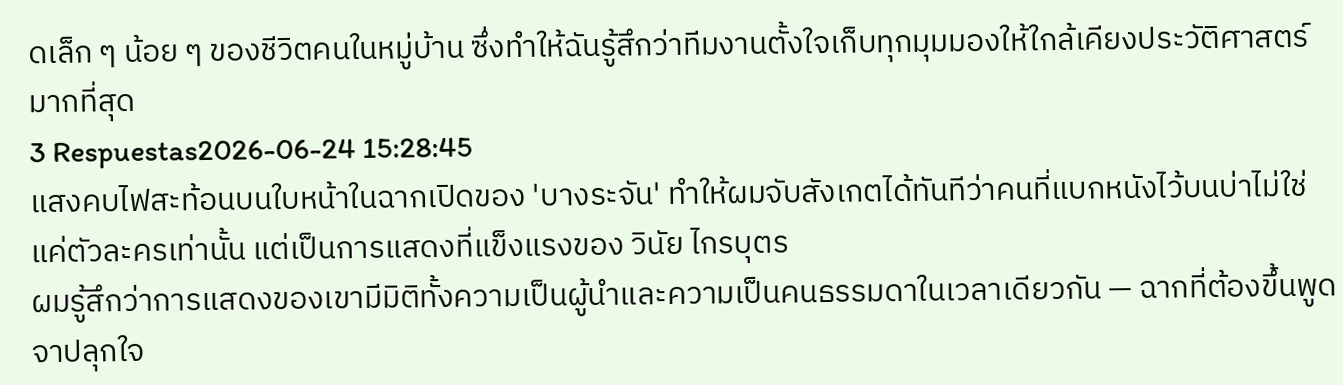ดเล็ก ๆ น้อย ๆ ของชีวิตคนในหมู่บ้าน ซึ่งทำให้ฉันรู้สึกว่าทีมงานตั้งใจเก็บทุกมุมมองให้ใกล้เคียงประวัติศาสตร์มากที่สุด
3 Respuestas2026-06-24 15:28:45
แสงคบไฟสะท้อนบนใบหน้าในฉากเปิดของ 'บางระจัน' ทำให้ผมจับสังเกตได้ทันทีว่าคนที่แบกหนังไว้บนบ่าไม่ใช่แค่ตัวละครเท่านั้น แต่เป็นการแสดงที่แข็งแรงของ วินัย ไกรบุตร
ผมรู้สึกว่าการแสดงของเขามีมิติทั้งความเป็นผู้นำและความเป็นคนธรรมดาในเวลาเดียวกัน — ฉากที่ต้องขึ้นพูดจาปลุกใจ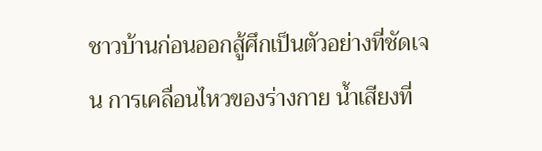ชาวบ้านก่อนออกสู้ศึกเป็นตัวอย่างที่ชัดเจน การเคลื่อนไหวของร่างกาย น้ำเสียงที่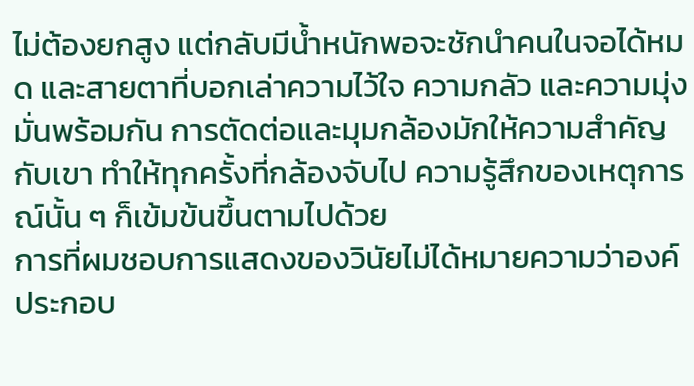ไม่ต้องยกสูง แต่กลับมีน้ำหนักพอจะชักนำคนในจอได้หมด และสายตาที่บอกเล่าความไว้ใจ ความกลัว และความมุ่งมั่นพร้อมกัน การตัดต่อและมุมกล้องมักให้ความสำคัญกับเขา ทำให้ทุกครั้งที่กล้องจับไป ความรู้สึกของเหตุการณ์นั้น ๆ ก็เข้มข้นขึ้นตามไปด้วย
การที่ผมชอบการแสดงของวินัยไม่ได้หมายความว่าองค์ประกอบ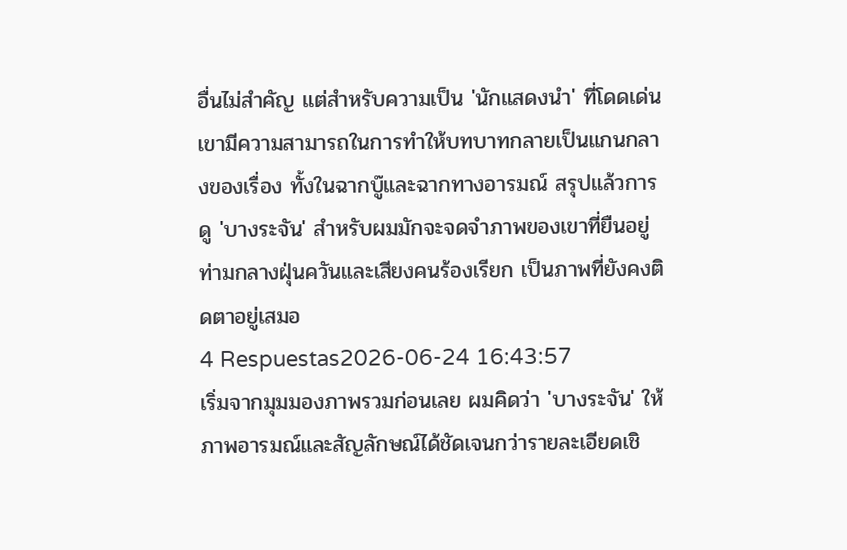อื่นไม่สำคัญ แต่สำหรับความเป็น 'นักแสดงนำ' ที่โดดเด่น เขามีความสามารถในการทำให้บทบาทกลายเป็นแกนกลางของเรื่อง ทั้งในฉากบู๊และฉากทางอารมณ์ สรุปแล้วการดู 'บางระจัน' สำหรับผมมักจะจดจำภาพของเขาที่ยืนอยู่ท่ามกลางฝุ่นควันและเสียงคนร้องเรียก เป็นภาพที่ยังคงติดตาอยู่เสมอ
4 Respuestas2026-06-24 16:43:57
เริ่มจากมุมมองภาพรวมก่อนเลย ผมคิดว่า 'บางระจัน' ให้ภาพอารมณ์และสัญลักษณ์ได้ชัดเจนกว่ารายละเอียดเชิ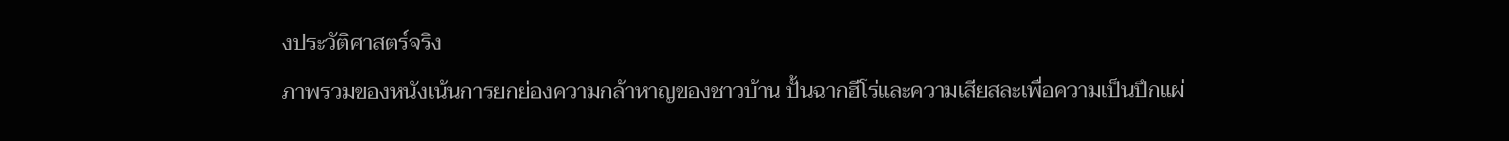งประวัติศาสตร์จริง
ภาพรวมของหนังเน้นการยกย่องความกล้าหาญของชาวบ้าน ปั้นฉากฮีโร่และความเสียสละเพื่อความเป็นปึกแผ่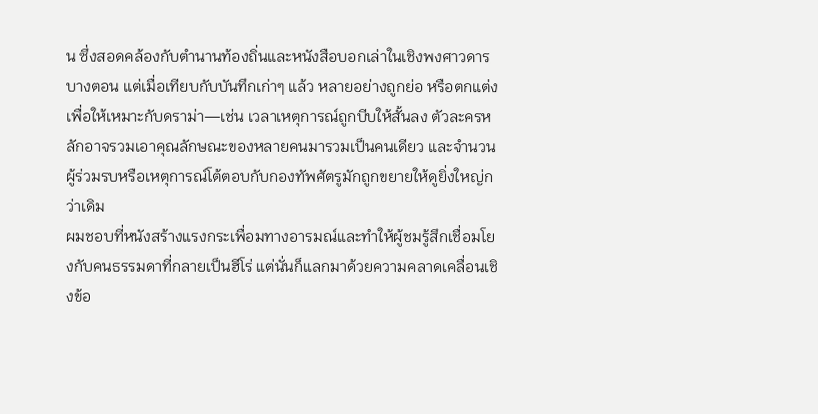น ซึ่งสอดคล้องกับตำนานท้องถิ่นและหนังสือบอกเล่าในเชิงพงศาวดารบางตอน แต่เมื่อเทียบกับบันทึกเก่าๆ แล้ว หลายอย่างถูกย่อ หรือตกแต่งเพื่อให้เหมาะกับดราม่า—เช่น เวลาเหตุการณ์ถูกบีบให้สั้นลง ตัวละครหลักอาจรวมเอาคุณลักษณะของหลายคนมารวมเป็นคนเดียว และจำนวนผู้ร่วมรบหรือเหตุการณ์โต้ตอบกับกองทัพศัตรูมักถูกขยายให้ดูยิ่งใหญ่กว่าเดิม
ผมชอบที่หนังสร้างแรงกระเพื่อมทางอารมณ์และทำให้ผู้ชมรู้สึกเชื่อมโยงกับคนธรรมดาที่กลายเป็นฮีโร่ แต่นั่นก็แลกมาด้วยความคลาดเคลื่อนเชิงข้อ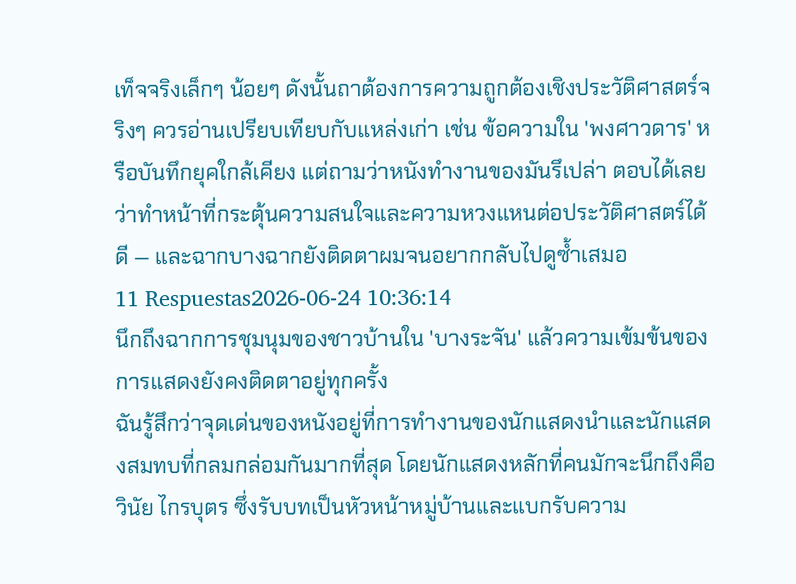เท็จจริงเล็กๆ น้อยๆ ดังนั้นถาต้องการความถูกต้องเชิงประวัติศาสตร์จริงๆ ควรอ่านเปรียบเทียบกับแหล่งเก่า เช่น ข้อความใน 'พงศาวดาร' หรือบันทึกยุคใกล้เคียง แต่ถามว่าหนังทำงานของมันรึเปล่า ตอบได้เลยว่าทำหน้าที่กระตุ้นความสนใจและความหวงแหนต่อประวัติศาสตร์ได้ดี — และฉากบางฉากยังติดตาผมจนอยากกลับไปดูซ้ำเสมอ
11 Respuestas2026-06-24 10:36:14
นึกถึงฉากการชุมนุมของชาวบ้านใน 'บางระจัน' แล้วความเข้มข้นของการแสดงยังคงติดตาอยู่ทุกครั้ง
ฉันรู้สึกว่าจุดเด่นของหนังอยู่ที่การทำงานของนักแสดงนำและนักแสดงสมทบที่กลมกล่อมกันมากที่สุด โดยนักแสดงหลักที่คนมักจะนึกถึงคือ วินัย ไกรบุตร ซึ่งรับบทเป็นหัวหน้าหมู่บ้านและแบกรับความ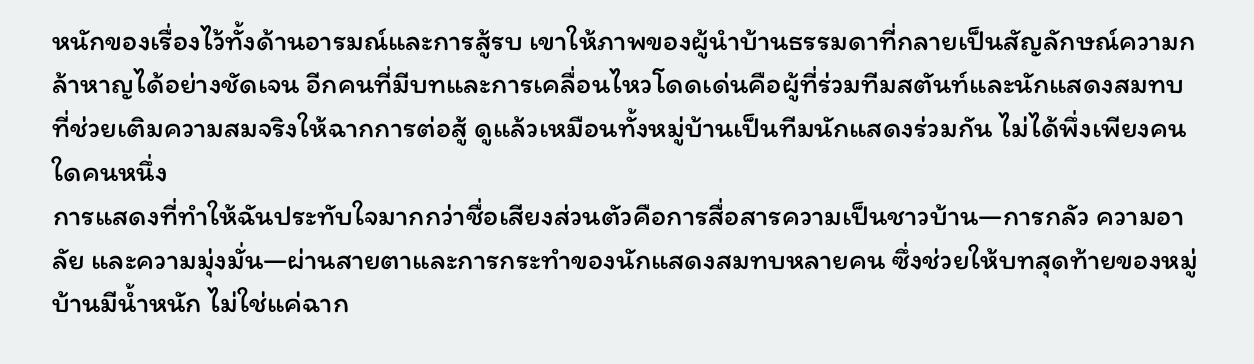หนักของเรื่องไว้ทั้งด้านอารมณ์และการสู้รบ เขาให้ภาพของผู้นำบ้านธรรมดาที่กลายเป็นสัญลักษณ์ความกล้าหาญได้อย่างชัดเจน อีกคนที่มีบทและการเคลื่อนไหวโดดเด่นคือผู้ที่ร่วมทีมสตันท์และนักแสดงสมทบที่ช่วยเติมความสมจริงให้ฉากการต่อสู้ ดูแล้วเหมือนทั้งหมู่บ้านเป็นทีมนักแสดงร่วมกัน ไม่ได้พึ่งเพียงคนใดคนหนึ่ง
การแสดงที่ทำให้ฉันประทับใจมากกว่าชื่อเสียงส่วนตัวคือการสื่อสารความเป็นชาวบ้าน—การกลัว ความอาลัย และความมุ่งมั่น—ผ่านสายตาและการกระทำของนักแสดงสมทบหลายคน ซึ่งช่วยให้บทสุดท้ายของหมู่บ้านมีน้ำหนัก ไม่ใช่แค่ฉาก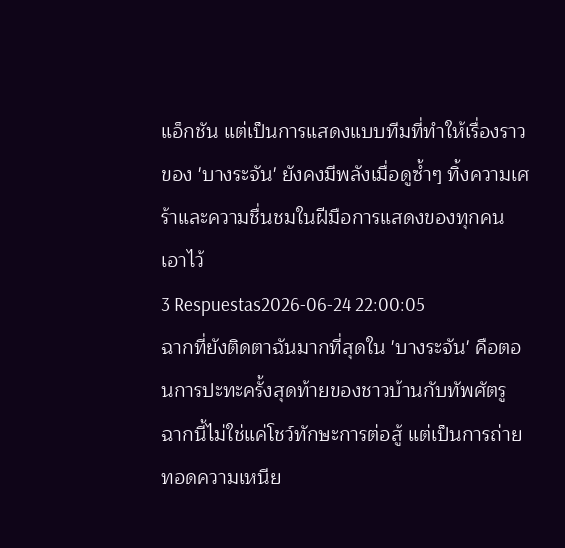แอ็กชัน แต่เป็นการแสดงแบบทีมที่ทำให้เรื่องราวของ 'บางระจัน' ยังคงมีพลังเมื่อดูซ้ำๆ ทิ้งความเศร้าและความชื่นชมในฝีมือการแสดงของทุกคนเอาไว้
3 Respuestas2026-06-24 22:00:05
ฉากที่ยังติดตาฉันมากที่สุดใน 'บางระจัน' คือตอนการปะทะครั้งสุดท้ายของชาวบ้านกับทัพศัตรู ฉากนี้ไม่ใช่แค่โชว์ทักษะการต่อสู้ แต่เป็นการถ่ายทอดความเหนีย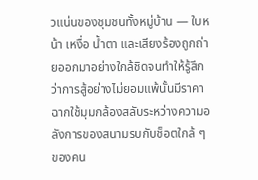วแน่นของชุมชนทั้งหมู่บ้าน — ใบหน้า เหงื่อ น้ำตา และเสียงร้องถูกถ่ายออกมาอย่างใกล้ชิดจนทำให้รู้สึกว่าการสู้อย่างไม่ยอมแพ้นั้นมีราคา ฉากใช้มุมกล้องสลับระหว่างความอลังการของสนามรบกับช็อตใกล้ ๆ ของคน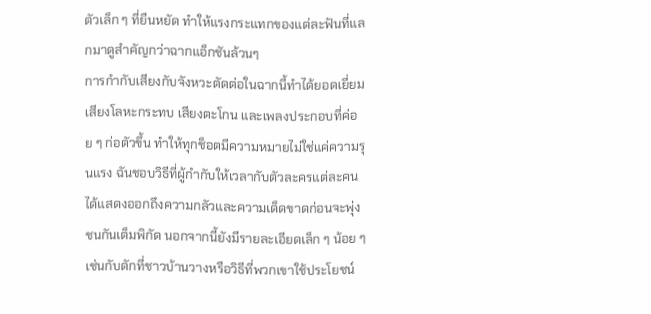ตัวเล็ก ๆ ที่ยืนหยัด ทำให้แรงกระแทกของแต่ละฟันที่แลกมาดูสำคัญกว่าฉากแอ็กชันล้วนๆ
การกำกับเสียงกับจังหวะตัดต่อในฉากนี้ทำได้ยอดเยี่ยม เสียงโลหะกระทบ เสียงตะโกน และเพลงประกอบที่ค่อย ๆ ก่อตัวขึ้น ทำให้ทุกช็อตมีความหมายไม่ใช่แค่ความรุนแรง ฉันชอบวิธีที่ผู้กำกับให้เวลากับตัวละครแต่ละคนได้แสดงออกถึงความกลัวและความเด็ดขาดก่อนจะพุ่งชนกันเต็มพิกัด นอกจากนี้ยังมีรายละเอียดเล็ก ๆ น้อย ๆ เช่นกับดักที่ชาวบ้านวางหรือวิธีที่พวกเขาใช้ประโยชน์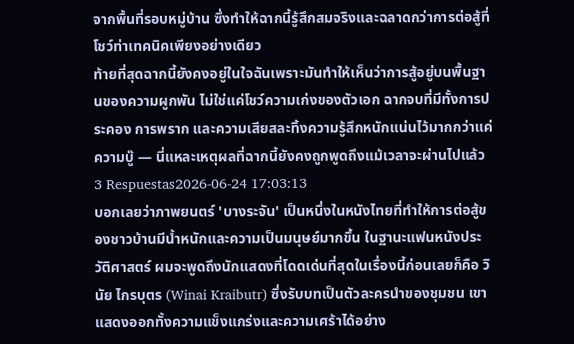จากพื้นที่รอบหมู่บ้าน ซึ่งทำให้ฉากนี้รู้สึกสมจริงและฉลาดกว่าการต่อสู้ที่โชว์ท่าเทคนิคเพียงอย่างเดียว
ท้ายที่สุดฉากนี้ยังคงอยู่ในใจฉันเพราะมันทำให้เห็นว่าการสู้อยู่บนพื้นฐานของความผูกพัน ไม่ใช่แค่โชว์ความเก่งของตัวเอก ฉากจบที่มีทั้งการประคอง การพราก และความเสียสละทิ้งความรู้สึกหนักแน่นไว้มากกว่าแค่ความบู๊ — นี่แหละเหตุผลที่ฉากนี้ยังคงถูกพูดถึงแม้เวลาจะผ่านไปแล้ว
3 Respuestas2026-06-24 17:03:13
บอกเลยว่าภาพยนตร์ 'บางระจัน' เป็นหนึ่งในหนังไทยที่ทำให้การต่อสู้ของชาวบ้านมีน้ำหนักและความเป็นมนุษย์มากขึ้น ในฐานะแฟนหนังประวัติศาสตร์ ผมจะพูดถึงนักแสดงที่โดดเด่นที่สุดในเรื่องนี้ก่อนเลยก็คือ วินัย ไกรบุตร (Winai Kraibutr) ซึ่งรับบทเป็นตัวละครนำของชุมชน เขาแสดงออกทั้งความแข็งแกร่งและความเศร้าได้อย่าง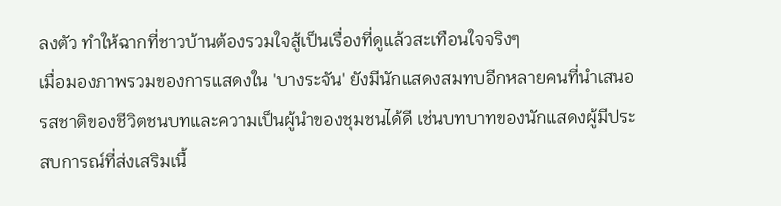ลงตัว ทำให้ฉากที่ชาวบ้านต้องรวมใจสู้เป็นเรื่องที่ดูแล้วสะเทือนใจจริงๆ
เมื่อมองภาพรวมของการแสดงใน 'บางระจัน' ยังมีนักแสดงสมทบอีกหลายคนที่นำเสนอรสชาติของชีวิตชนบทและความเป็นผู้นำของชุมชนได้ดี เช่นบทบาทของนักแสดงผู้มีประสบการณ์ที่ส่งเสริมเนื้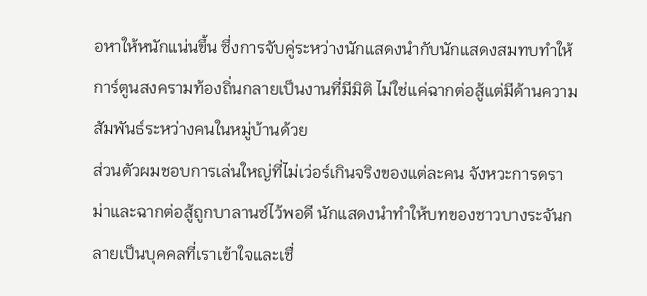อหาให้หนักแน่นขึ้น ซึ่งการจับคู่ระหว่างนักแสดงนำกับนักแสดงสมทบทำให้การ์ตูนสงครามท้องถิ่นกลายเป็นงานที่มีมิติ ไม่ใช่แค่ฉากต่อสู้แต่มีด้านความสัมพันธ์ระหว่างคนในหมู่บ้านด้วย
ส่วนตัวผมชอบการเล่นใหญ่ที่ไม่เว่อร์เกินจริงของแต่ละคน จังหวะการดราม่าและฉากต่อสู้ถูกบาลานซ์ไว้พอดี นักแสดงนำทำให้บทของชาวบางระจันกลายเป็นบุคคลที่เราเข้าใจและเชื่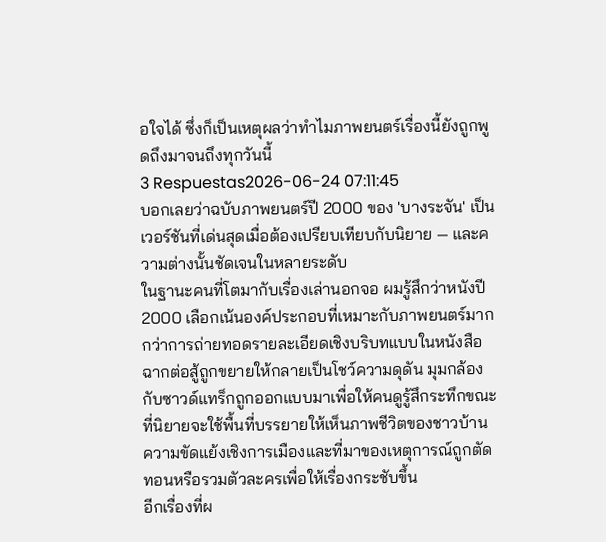อใจได้ ซึ่งก็เป็นเหตุผลว่าทำไมภาพยนตร์เรื่องนี้ยังถูกพูดถึงมาจนถึงทุกวันนี้
3 Respuestas2026-06-24 07:11:45
บอกเลยว่าฉบับภาพยนตร์ปี 2000 ของ 'บางระจัน' เป็นเวอร์ชันที่เด่นสุดเมื่อต้องเปรียบเทียบกับนิยาย — และความต่างนั้นชัดเจนในหลายระดับ
ในฐานะคนที่โตมากับเรื่องเล่านอกจอ ผมรู้สึกว่าหนังปี 2000 เลือกเน้นองค์ประกอบที่เหมาะกับภาพยนตร์มากกว่าการถ่ายทอดรายละเอียดเชิงบริบทแบบในหนังสือ ฉากต่อสู้ถูกขยายให้กลายเป็นโชว์ความดุดัน มุมกล้องกับซาวด์แทร็กถูกออกแบบมาเพื่อให้คนดูรู้สึกระทึกขณะที่นิยายจะใช้พื้นที่บรรยายให้เห็นภาพชีวิตของชาวบ้าน ความขัดแย้งเชิงการเมืองและที่มาของเหตุการณ์ถูกตัดทอนหรือรวมตัวละครเพื่อให้เรื่องกระชับขึ้น
อีกเรื่องที่ผ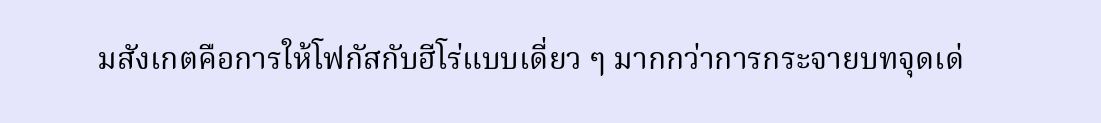มสังเกตคือการให้โฟกัสกับฮีโร่แบบเดี่ยว ๆ มากกว่าการกระจายบทจุดเด่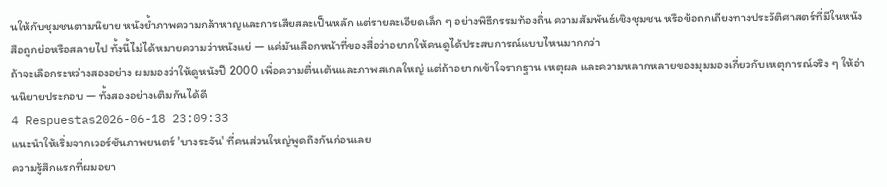นให้กับชุมชนตามนิยาย หนังย้ำภาพความกล้าหาญและการเสียสละเป็นหลัก แต่รายละเอียดเล็ก ๆ อย่างพิธีกรรมท้องถิ่น ความสัมพันธ์เชิงชุมชน หรือข้อถกเถียงทางประวัติศาสตร์ที่มีในหนังสือถูกย่อหรือสลายไป ทั้งนี้ไม่ได้หมายความว่าหนังแย่ — แค่มันเลือกหน้าที่ของสื่อว่าอยากให้คนดูได้ประสบการณ์แบบไหนมากกว่า
ถ้าจะเลือกระหว่างสองอย่าง ผมมองว่าให้ดูหนังปี 2000 เพื่อความตื่นเต้นและภาพสเกลใหญ่ แต่ถ้าอยากเข้าใจรากฐาน เหตุผล และความหลากหลายของมุมมองเกี่ยวกับเหตุการณ์จริง ๆ ให้อ่านนิยายประกอบ — ทั้งสองอย่างเติมกันได้ดี
4 Respuestas2026-06-18 23:09:33
แนะนำให้เริ่มจากเวอร์ชันภาพยนตร์ 'บางระจัน' ที่คนส่วนใหญ่พูดถึงกันก่อนเลย
ความรู้สึกแรกที่ผมอยา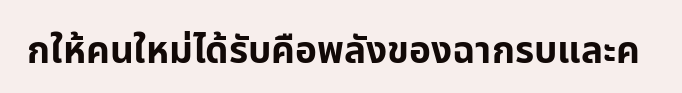กให้คนใหม่ได้รับคือพลังของฉากรบและค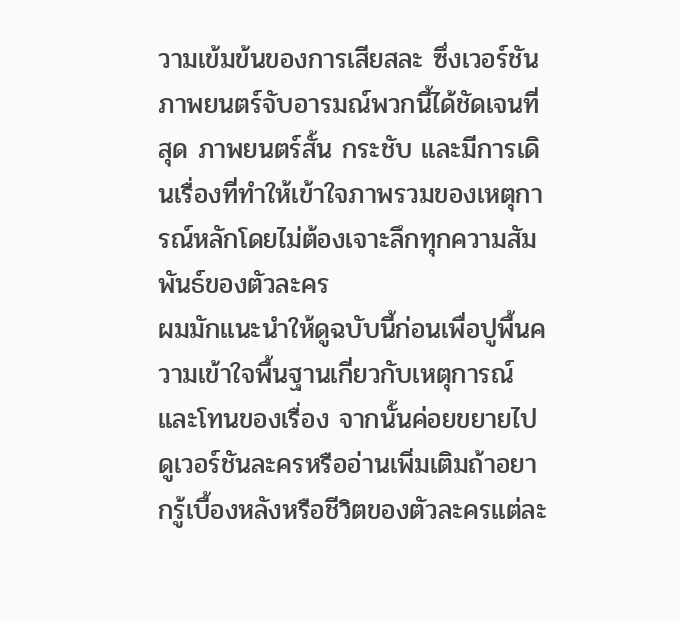วามเข้มข้นของการเสียสละ ซึ่งเวอร์ชันภาพยนตร์จับอารมณ์พวกนี้ได้ชัดเจนที่สุด ภาพยนตร์สั้น กระชับ และมีการเดินเรื่องที่ทำให้เข้าใจภาพรวมของเหตุการณ์หลักโดยไม่ต้องเจาะลึกทุกความสัมพันธ์ของตัวละคร
ผมมักแนะนำให้ดูฉบับนี้ก่อนเพื่อปูพื้นความเข้าใจพื้นฐานเกี่ยวกับเหตุการณ์และโทนของเรื่อง จากนั้นค่อยขยายไปดูเวอร์ชันละครหรืออ่านเพิ่มเติมถ้าอยากรู้เบื้องหลังหรือชีวิตของตัวละครแต่ละ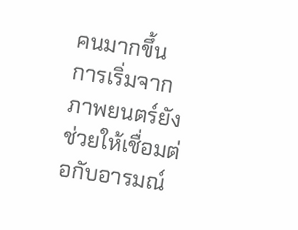คนมากขึ้น การเริ่มจากภาพยนตร์ยังช่วยให้เชื่อมต่อกับอารมณ์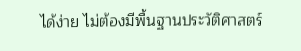ได้ง่าย ไม่ต้องมีพื้นฐานประวัติศาสตร์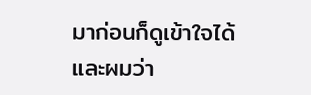มาก่อนก็ดูเข้าใจได้ และผมว่า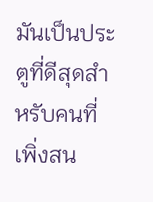มันเป็นประตูที่ดีสุดสำหรับคนที่เพิ่งสน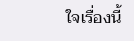ใจเรื่องนี้